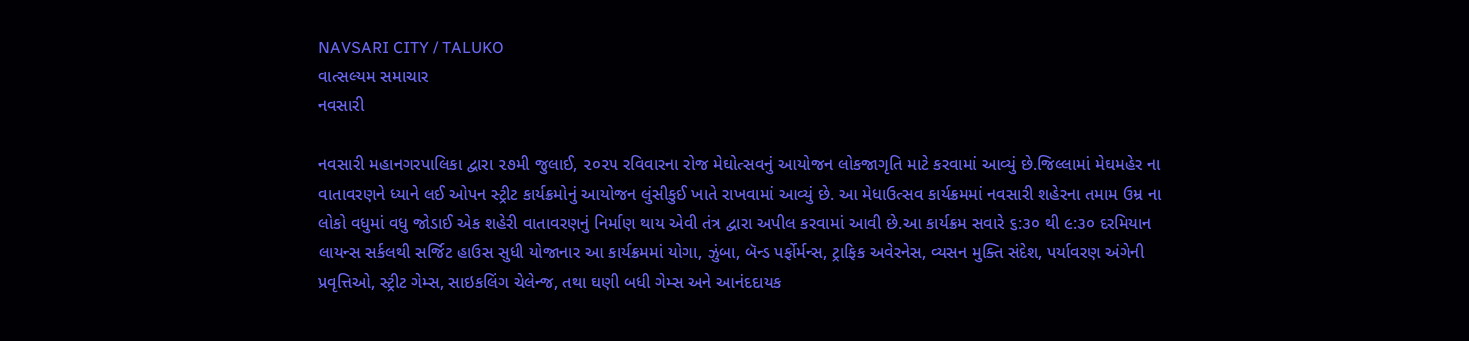NAVSARI CITY / TALUKO
વાત્સલ્યમ સમાચાર
નવસારી

નવસારી મહાનગરપાલિકા દ્વારા ૨૭મી જુલાઈ, ૨૦૨૫ રવિવારના રોજ મેઘોત્સવનું આયોજન લોકજાગૃતિ માટે કરવામાં આવ્યું છે.જિલ્લામાં મેઘમહેર ના વાતાવરણને ધ્યાને લઈ ઓપન સ્ટ્રીટ કાર્યક્રમોનું આયોજન લુંસીકુઈ ખાતે રાખવામાં આવ્યું છે. આ મેધાઉત્સવ કાર્યક્રમમાં નવસારી શહેરના તમામ ઉમ્ર ના લોકો વધુમાં વધુ જોડાઈ એક શહેરી વાતાવરણનું નિર્માણ થાય એવી તંત્ર દ્વારા અપીલ કરવામાં આવી છે.આ કાર્યક્રમ સવારે ૬:૩૦ થી ૯:૩૦ દરમિયાન લાયન્સ સર્કલથી સર્જિટ હાઉસ સુધી યોજાનાર આ કાર્યક્રમમાં યોગા, ઝુંબા, બૅન્ડ પર્ફોર્મન્સ, ટ્રાફિક અવેરનેસ, વ્યસન મુક્તિ સંદેશ, પર્યાવરણ અંગેની પ્રવૃત્તિઓ, સ્ટ્રીટ ગેમ્સ, સાઇકલિંગ ચેલેન્જ, તથા ઘણી બધી ગેમ્સ અને આનંદદાયક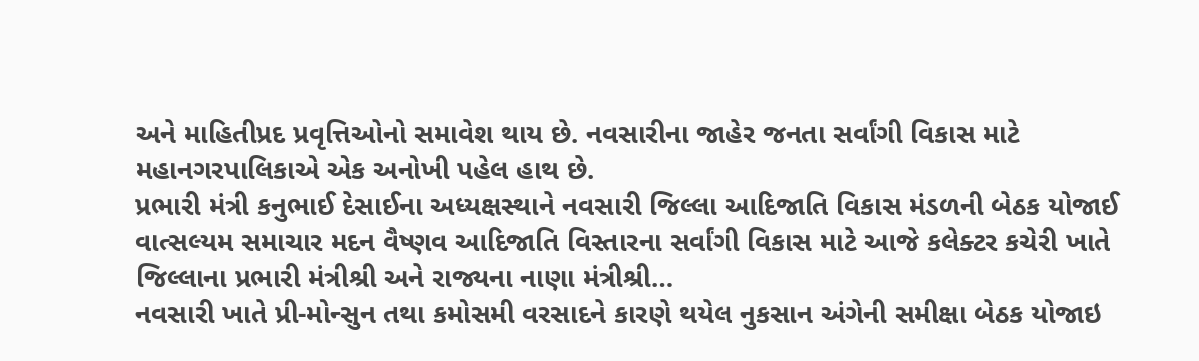અને માહિતીપ્રદ પ્રવૃત્તિઓનો સમાવેશ થાય છે. નવસારીના જાહેર જનતા સર્વાંગી વિકાસ માટે મહાનગરપાલિકાએ એક અનોખી પહેલ હાથ છે.
પ્રભારી મંત્રી કનુભાઈ દેસાઈના અધ્યક્ષસ્થાને નવસારી જિલ્લા આદિજાતિ વિકાસ મંડળની બેઠક યોજાઈ
વાત્સલ્યમ સમાચાર મદન વૈષ્ણવ આદિજાતિ વિસ્તારના સર્વાંગી વિકાસ માટે આજે કલેક્ટર કચેરી ખાતે જિલ્લાના પ્રભારી મંત્રીશ્રી અને રાજ્યના નાણા મંત્રીશ્રી…
નવસારી ખાતે પ્રી-મોન્સુન તથા કમોસમી વરસાદને કારણે થયેલ નુકસાન અંગેની સમીક્ષા બેઠક યોજાઇ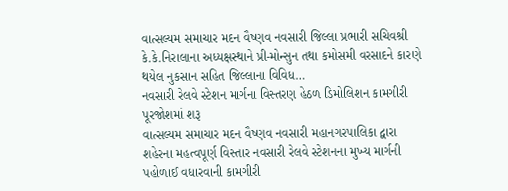વાત્સલ્યમ સમાચાર મદન વૈષ્ણવ નવસારી જિલ્લા પ્રભારી સચિવશ્રી કે.કે.નિરાલાના અધ્યક્ષસ્થાને પ્રી-મોન્સુન તથા કમોસમી વરસાદને કારણે થયેલ નુકસાન સહિત જિલ્લાના વિવિધ…
નવસારી રેલવે સ્ટેશન માર્ગના વિસ્તરણ હેઠળ ડિમોલિશન કામગીરી પૂરજોશમાં શરૂ
વાત્સલ્યમ સમાચાર મદન વૈષ્ણવ નવસારી મહાનગરપાલિકા દ્વારા શહેરના મહત્વપૂર્ણ વિસ્તાર નવસારી રેલવે સ્ટેશનના મુખ્ય માર્ગની પહોળાઈ વધારવાની કામગીરી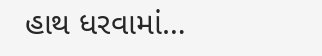હાથ ધરવામાં…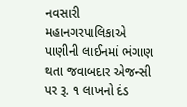નવસારી મહાનગરપાલિકાએ પાણીની લાઈનમાં ભંગાણ થતા જવાબદાર એજન્સી પર રૂ. ૧ લાખનો દંડ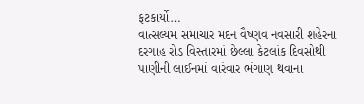ફટકાર્યો…
વાત્સલ્યમ સમાચાર મદન વૈષ્ણવ નવસારી શહેરના દરગાહ રોડ વિસ્તારમાં છેલ્લા કેટલાંક દિવસોથી પાણીની લાઈનમાં વારંવાર ભંગાણ થવાના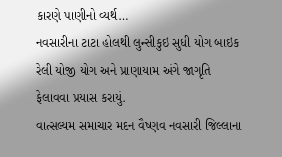કારણે પાણીનો વ્યર્થ…
નવસારીના ટાટા હોલથી લુન્સીકુઇ સુધી યોગ બાઇક રેલી યોજી યોગ અને પ્રાણાયામ અંગે જાગૃતિ ફેલાવવા પ્રયાસ કરાયું.
વાત્સલ્યમ સમાચાર મદન વૈષ્ણવ નવસારી જિલ્લાના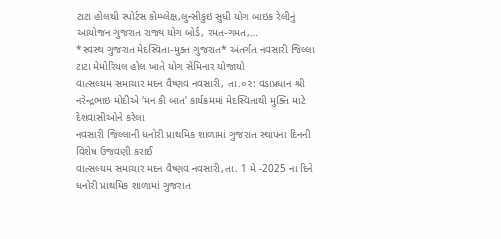ટાટા હોલથી સ્પોર્ટસ કોમ્પ્લેક્ષ,લુન્સીકુઇ સુધી યોગ બાઇક રેલીનું આયોજન ગુજરાત રાજ્ય યોગ બોર્ડ, રમત-ગમત,…
*સ્વસ્થ ગુજરાત મેદસ્વિતા-મુક્ત ગુજરાત* અંતર્ગત નવસારી જિલ્લા ટાટા મેમોરિયલ હોલ ખાતે યોગ સેમિનાર યોજાયો
વાત્સલ્યમ સમાચાર મદન વૈષ્ણવ નવસારી, તા.૦૨: વડાપ્રધાન શ્રી નરેન્દ્રભાઇ મોદીએ ‘મન કી બાત’ કાર્યક્રમમાં મેદસ્વિતાથી મુક્તિ માટે દેશવાસીઓને કરેલા
નવસારી જિલ્લાની ધનોરી પ્રાથમિક શાળામાં ગુજરાત સ્થાપના દિનની વિશેષ ઉજવણી કરાઈ
વાત્સલ્યમ સમાચાર મદન વૈષ્ણવ નવસારી,તા. 1 મે -2025 ના દિને ધનોરી પ્રાથમિક શાળામાં ગુજરાત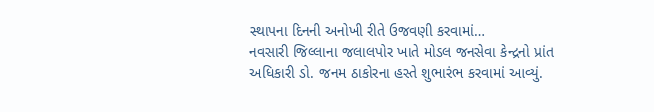સ્થાપના દિનની અનોખી રીતે ઉજવણી કરવામાં…
નવસારી જિલ્લાના જલાલપોર ખાતે મોડલ જનસેવા કેન્દ્રનો પ્રાંત અધિકારી ડો. જનમ ઠાકોરના હસ્તે શુભારંભ કરવામાં આવ્યું.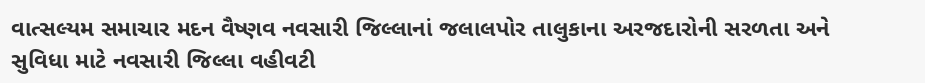વાત્સલ્યમ સમાચાર મદન વૈષ્ણવ નવસારી જિલ્લાનાં જલાલપોર તાલુકાના અરજદારોની સરળતા અને સુવિધા માટે નવસારી જિલ્લા વહીવટી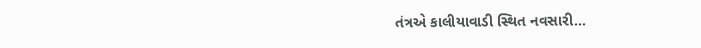તંત્રએ કાલીયાવાડી સ્થિત નવસારી…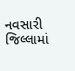નવસારી જિલ્લામાં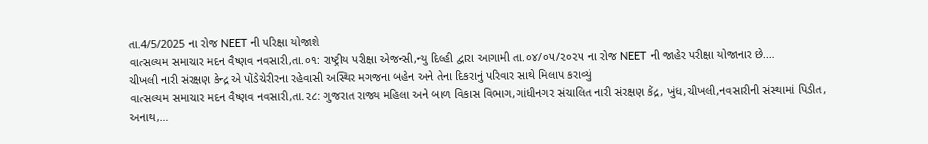તા.4/5/2025 ના રોજ NEET ની પરિક્ષા યોજાશે
વાત્સલ્યમ સમાચાર મદન વૈષ્ણવ નવસારી,તા.૦૧: રાષ્ટ્રીય પરીક્ષા એજન્સી,ન્યુ દિલ્હી દ્વારા આગામી તા.૦૪/૦૫/૨૦૨૫ ના રોજ NEET ની જાહેર પરીક્ષા યોજાનાર છે.…
ચીખલી નારી સંરક્ષણ કેન્દ્ર એ પોંડેચેરીરના રહેવાસી અસ્થિર મગજના બહેન અને તેના દિકરાનું પરિવાર સાથે મિલાપ કરાવ્યું
વાત્સલ્યમ સમાચાર મદન વૈષ્ણવ નવસારી,તા.૨૮: ગુજરાત રાજ્ય મહિલા અને બાળ વિકાસ વિભાગ,ગાંધીનગર સંચાલિત નારી સંરક્ષણ કેંદ્ર, ખુંધ,ચીખલી,નવસારીની સંસ્થામાં પિડીત, અનાથ,…